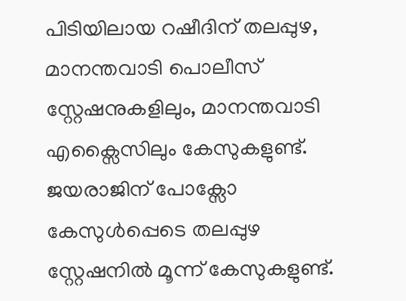പിടിയിലായ റഷീദിന് തലപ്പുഴ, മാനന്തവാടി പൊലീസ് സ്റ്റേഷനുകളിലും, മാനന്തവാടി എക്സൈസിലും കേസുകളുണ്ട്. ജയരാജിന് പോക്സോ കേസുള്‍പ്പെടെ തലപ്പുഴ സ്റ്റേഷനില്‍ മൂന്ന് കേസുകളുണ്ട്.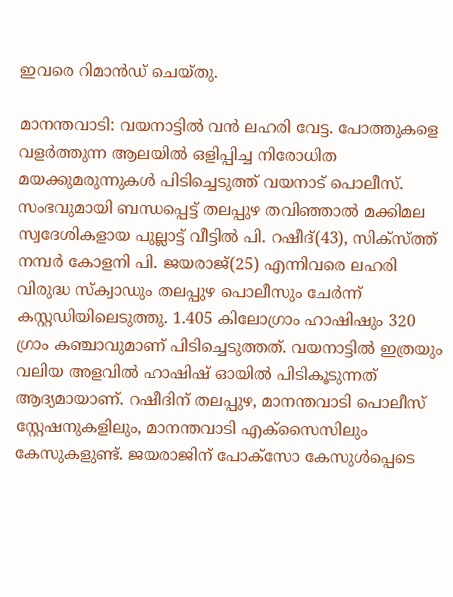ഇവരെ റിമാന്‍ഡ് ചെയ്തു.

മാനന്തവാടി: വയനാട്ടില്‍ വന്‍ ലഹരി വേട്ട. പോത്തുകളെ വളര്‍ത്തുന്ന ആലയില്‍ ഒളിപ്പിച്ച നിരോധിത മയക്കുമരുന്നുകള്‍ പിടിച്ചെടുത്ത് വയനാട് പൊലീസ്. സംഭവുമായി ബന്ധപ്പെട്ട് തലപ്പുഴ തവിഞ്ഞാല്‍ മക്കിമല സ്വദേശികളായ പുല്ലാട്ട് വീട്ടില്‍ പി. റഷീദ്(43), സിക്‌സ്ത്ത് നമ്പര്‍ കോളനി പി. ജയരാജ്(25) എന്നിവരെ ലഹരി വിരുദ്ധ സ്‌ക്വാഡും തലപ്പുഴ പൊലീസും ചേര്‍ന്ന് കസ്റ്റഡിയിലെടുത്തു. 1.405 കിലോഗ്രാം ഹാഷിഷും 320 ഗ്രാം കഞ്ചാവുമാണ് പിടിച്ചെടുത്തത്. വയനാട്ടില്‍ ഇത്രയും വലിയ അളവില്‍ ഹാഷിഷ് ഓയില്‍ പിടികൂടുന്നത് ആദ്യമായാണ്. റഷീദിന് തലപ്പുഴ, മാനന്തവാടി പൊലീസ് സ്റ്റേഷനുകളിലും, മാനന്തവാടി എക്സൈസിലും കേസുകളുണ്ട്. ജയരാജിന് പോക്സോ കേസുള്‍പ്പെടെ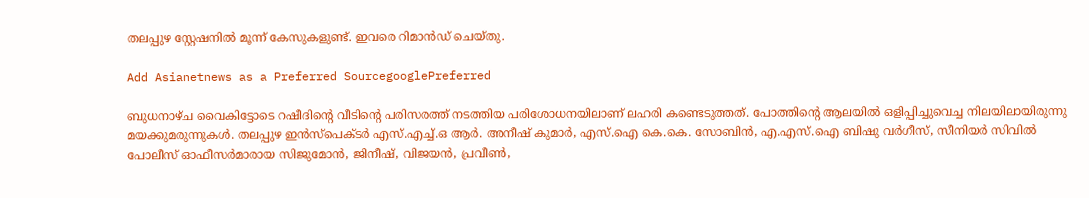തലപ്പുഴ സ്റ്റേഷനില്‍ മൂന്ന് കേസുകളുണ്ട്. ഇവരെ റിമാന്‍ഡ് ചെയ്തു.

Add Asianetnews as a Preferred SourcegooglePreferred

ബുധനാഴ്ച വൈകിട്ടോടെ റഷീദിന്റെ വീടിന്റെ പരിസരത്ത് നടത്തിയ പരിശോധനയിലാണ് ലഹരി കണ്ടെടുത്തത്. പോത്തിന്റെ ആലയില്‍ ഒളിപ്പിച്ചുവെച്ച നിലയിലായിരുന്നു മയക്കുമരുന്നുകള്‍. തലപ്പുഴ ഇന്‍സ്പെക്ടര്‍ എസ്.എച്ച്.ഒ ആര്‍. അനീഷ് കുമാര്‍, എസ്.ഐ കെ.കെ. സോബിന്‍, എ.എസ്.ഐ ബിഷു വര്‍ഗീസ്, സീനിയര്‍ സിവില്‍ പോലീസ് ഓഫീസര്‍മാരായ സിജുമോന്‍, ജിനീഷ്, വിജയന്‍, പ്രവീണ്‍,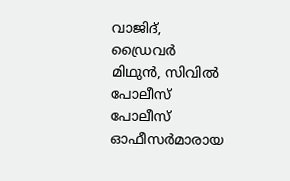വാജിദ്, ഡ്രൈവര്‍ മിഥുന്‍, സിവില്‍ പോലീസ് പോലീസ് ഓഫീസര്‍മാരായ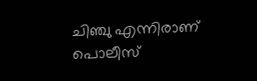ചിഞ്ചു എന്നിരാണ് പൊലീസ്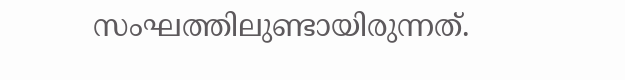സംഘത്തിലുണ്ടായിരുന്നത്.